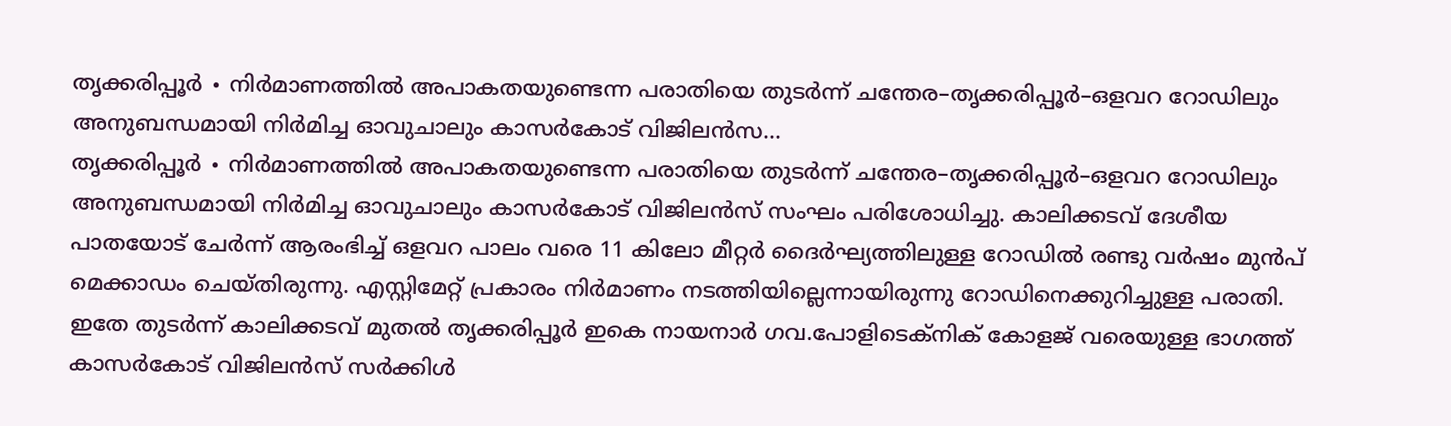തൃക്കരിപ്പൂർ ∙ നിർമാണത്തിൽ അപാകതയുണ്ടെന്ന പരാതിയെ തുടർന്ന് ചന്തേര–തൃക്കരിപ്പൂർ–ഒളവറ റോഡിലും അനുബന്ധമായി നിർമിച്ച ഓവുചാലും കാസർകോട് വിജിലൻസ...
തൃക്കരിപ്പൂർ ∙ നിർമാണത്തിൽ അപാകതയുണ്ടെന്ന പരാതിയെ തുടർന്ന് ചന്തേര–തൃക്കരിപ്പൂർ–ഒളവറ റോഡിലും അനുബന്ധമായി നിർമിച്ച ഓവുചാലും കാസർകോട് വിജിലൻസ് സംഘം പരിശോധിച്ചു. കാലിക്കടവ് ദേശീയ പാതയോട് ചേർന്ന് ആരംഭിച്ച് ഒളവറ പാലം വരെ 11 കിലോ മീറ്റർ ദൈർഘ്യത്തിലുള്ള റോഡിൽ രണ്ടു വർഷം മുൻപ് മെക്കാഡം ചെയ്തിരുന്നു. എസ്റ്റിമേറ്റ് പ്രകാരം നിർമാണം നടത്തിയില്ലെന്നായിരുന്നു റോഡിനെക്കുറിച്ചുള്ള പരാതി. ഇതേ തുടർന്ന് കാലിക്കടവ് മുതൽ തൃക്കരിപ്പൂർ ഇകെ നായനാർ ഗവ.പോളിടെക്നിക് കോളജ് വരെയുള്ള ഭാഗത്ത് കാസർകോട് വിജിലൻസ് സർക്കിൾ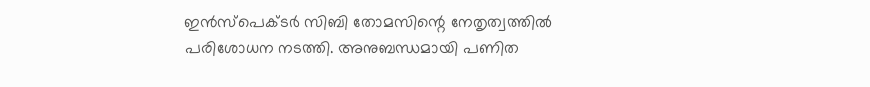ഇൻസ്പെക്ടർ സിബി തോമസിന്റെ നേതൃത്വത്തിൽ പരിശോധന നടത്തി. അനുബന്ധമായി പണിത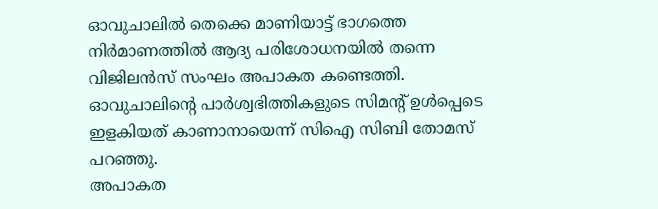ഓവുചാലിൽ തെക്കെ മാണിയാട്ട് ഭാഗത്തെ നിർമാണത്തിൽ ആദ്യ പരിശോധനയിൽ തന്നെ വിജിലൻസ് സംഘം അപാകത കണ്ടെത്തി. ഓവുചാലിന്റെ പാർശ്വഭിത്തികളുടെ സിമന്റ് ഉൾപ്പെടെ ഇളകിയത് കാണാനായെന്ന് സിഐ സിബി തോമസ് പറഞ്ഞു.
അപാകത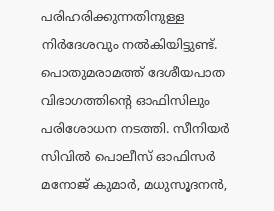പരിഹരിക്കുന്നതിനുള്ള നിർദേശവും നൽകിയിട്ടുണ്ട്. പൊതുമരാമത്ത് ദേശീയപാത വിഭാഗത്തിന്റെ ഓഫിസിലും പരിശോധന നടത്തി. സീനിയർ സിവിൽ പൊലീസ് ഓഫിസർ മനോജ് കുമാർ, മധുസൂദനൻ,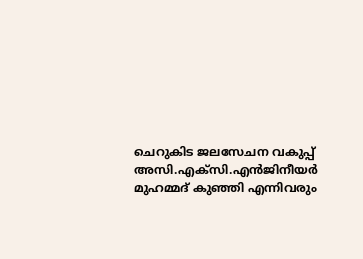ചെറുകിട ജലസേചന വകുപ്പ് അസി.എക്സി.എൻജിനീയർ മുഹമ്മദ് കുഞ്ഞി എന്നിവരും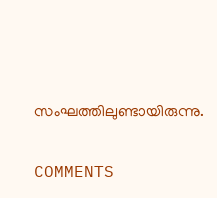സംഘത്തിലുണ്ടായിരുന്നു.

COMMENTS